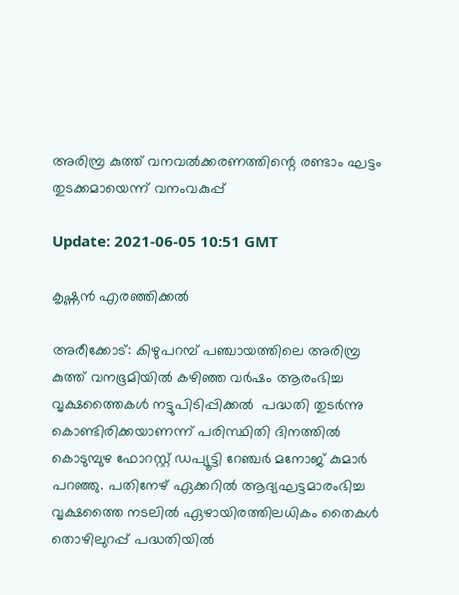അരിമ്പ്ര കുത്ത് വനവല്‍ക്കരണത്തിന്റെ രണ്ടാം ഘട്ടം തുടക്കമായെന്ന് വനംവകുപ്പ്

Update: 2021-06-05 10:51 GMT

കൃഷ്ണന്‍ എരഞ്ഞിക്കല്‍

അരീക്കോട്: കിഴുപറമ്പ് പഞ്ചായത്തിലെ അരിമ്പ്ര കുത്ത് വനഭൂമിയില്‍ കഴിഞ്ഞ വര്‍ഷം ആരംഭിച്ച വൃക്ഷത്തൈകള്‍ നട്ടുപിടിപ്പിക്കല്‍  പദ്ധതി തുടര്‍ന്നു കൊണ്ടിരിക്കയാണന്ന് പരിസ്ഥിതി ദിനത്തില്‍ കൊടുമ്പുഴ ഫോറസ്റ്റ് ഡപ്യൂട്ടി റേഞ്ചര്‍ മനോജ് കുമാര്‍ പറഞ്ഞു. പതിനേഴ് ഏക്കറില്‍ ആദ്യഘട്ടമാരംഭിച്ച വൃക്ഷത്തൈ നടലില്‍ ഏഴായിരത്തിലധികം തൈകള്‍ തൊഴിലുറപ്പ് പദ്ധതിയില്‍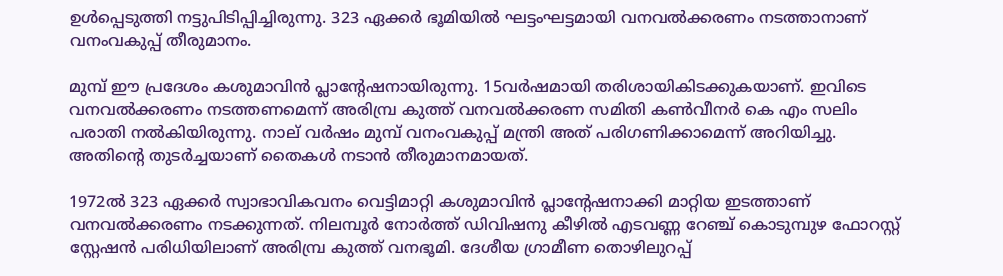ഉള്‍പ്പെടുത്തി നട്ടുപിടിപ്പിച്ചിരുന്നു. 323 ഏക്കര്‍ ഭൂമിയില്‍ ഘട്ടംഘട്ടമായി വനവല്‍ക്കരണം നടത്താനാണ് വനംവകുപ്പ് തീരുമാനം.

മുമ്പ് ഈ പ്രദേശം കശുമാവിന്‍ പ്ലാന്റേഷനായിരുന്നു. 15വര്‍ഷമായി തരിശായികിടക്കുകയാണ്. ഇവിടെ വനവല്‍ക്കരണം നടത്തണമെന്ന് അരിമ്പ്ര കുത്ത് വനവല്‍ക്കരണ സമിതി കണ്‍വീനര്‍ കെ എം സലിം പരാതി നല്‍കിയിരുന്നു. നാല് വര്‍ഷം മുമ്പ് വനംവകുപ്പ് മന്ത്രി അത് പരിഗണിക്കാമെന്ന് അറിയിച്ചു. അതിന്റെ തുടര്‍ച്ചയാണ് തൈകള്‍ നടാന്‍ തീരുമാനമായത്.

1972ല്‍ 323 ഏക്കര്‍ സ്വാഭാവികവനം വെട്ടിമാറ്റി കശുമാവിന്‍ പ്ലാന്റേഷനാക്കി മാറ്റിയ ഇടത്താണ് വനവല്‍ക്കരണം നടക്കുന്നത്. നിലമ്പൂര്‍ നോര്‍ത്ത് ഡിവിഷനു കീഴില്‍ എടവണ്ണ റേഞ്ച് കൊടുമ്പുഴ ഫോറസ്റ്റ് സ്റ്റേഷന്‍ പരിധിയിലാണ് അരിമ്പ്ര കുത്ത് വനഭൂമി. ദേശീയ ഗ്രാമീണ തൊഴിലുറപ്പ്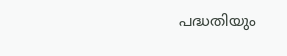പദ്ധതിയും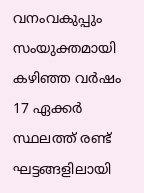വനംവകുപ്പും സംയുക്തമായി കഴിഞ്ഞ വര്‍ഷം 17 ഏക്കര്‍ സ്ഥലത്ത് രണ്ട് ഘട്ടങ്ങളിലായി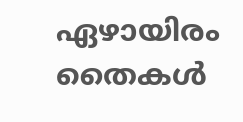ഏഴായിരം തൈകള്‍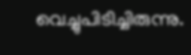വെച്ചുപിടിച്ചിരുന്നു.